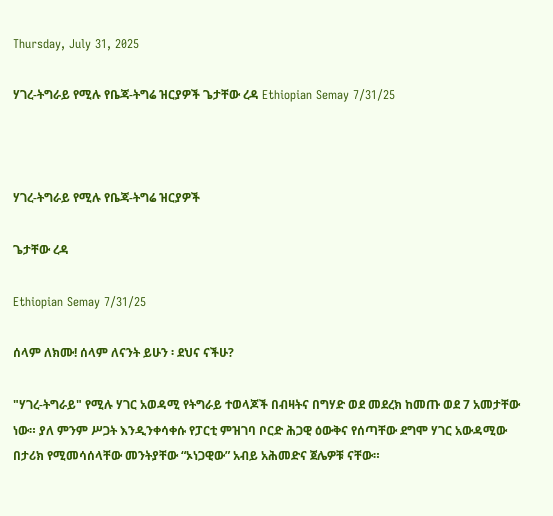Thursday, July 31, 2025

ሃገረ-ትግራይ የሚሉ የቤጃ-ትግሬ ዝርያዎች ጌታቸው ረዳ Ethiopian Semay 7/31/25



ሃገረ-ትግራይ የሚሉ የቤጃ-ትግሬ ዝርያዎች

ጌታቸው ረዳ

Ethiopian Semay 7/31/25

ሰላም ለክሙ! ሰላም ለናንት ይሁን ፡ ደህና ናችሁ?

"ሃገረ-ትግራይ" የሚሉ ሃገር አወዳሚ የትግራይ ተወላጆች በብዛትና በግሃድ ወደ መደረክ ከመጡ ወደ 7 አመታቸው ነው። ያለ ምንም ሥጋት እንዲንቀሳቀሱ የፓርቲ ምዝገባ ቦርድ ሕጋዊ ዕውቅና የሰጣቸው ደግሞ ሃገር አውዳሚው በታሪክ የሚመሳሰላቸው መንትያቸው “ኦነጋዊው” አብይ አሕመድና ጀሌዎቹ ናቸው።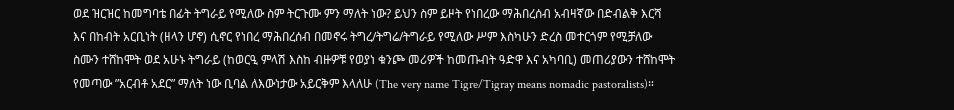ወደ ዝርዝር ከመግባቴ በፊት ትግራይ የሚለው ስም ትርጉሙ ምን ማለት ነው? ይህን ስም ይዞት የነበረው ማሕበረሰብ አብዛኛው በድብልቅ እርሻ እና በከብት አርቢነት (ዘላን ሆኖ) ሲኖር የነበረ ማሕበረሰብ በመኖሩ ትግረ/ትግሬ/ትግራይ የሚለው ሥም እስካሁን ድረስ መተርጎም የሚቻለው ስሙን ተሸከሞት ወደ አሁኑ ትግራይ (ከወርዒ ምላሽ እስከ ብዙዎቹ የወያነ ቁንጮ መሪዎች ከመጡብት ዓድዋ እና አካባቢ) መጠሪያውን ተሸከሞት የመጣው ”አርብቶ አደር” ማለት ነው ቢባል ለእውነታው አይርቅም እላለሁ (The very name Tigre/Tigray means nomadic pastoralists)።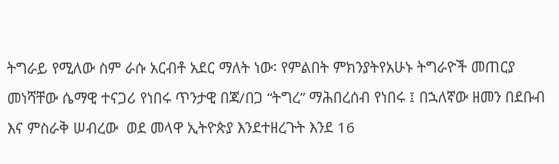ትግራይ የሚለው ስም ራሱ አርብቶ አደር ማለት ነው፡ የምልበት ምክንያትየአሁኑ ትግራዮች መጠርያ መነሻቸው ሴማዊ ተናጋሪ የነበሩ ጥንታዊ በጃ/በጋ “ትግረ” ማሕበረሰብ የነበሩ ፤ በኋለኛው ዘመን በደቡብ እና ምስራቅ ሠብረው  ወደ መላዋ ኢትዮጵያ እንደተዘረጉት እንደ 16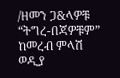/ዘመን ጋ&ላዎቹ  “ትግረ-በጃዎቹም” ከመረብ ምላሽ ወዲያ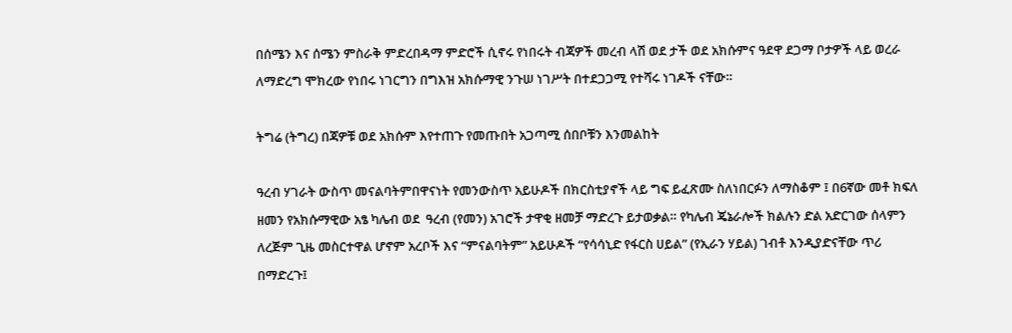በሰሜን እና ሰሜን ምስራቅ ምድረበዳማ ምድሮች ሲኖሩ የነበሩት ብጃዎች መረብ ላሽ ወደ ታች ወደ አክሱምና ዓደዋ ደጋማ ቦታዎች ላይ ወረራ ለማድረግ ሞክረው የነበሩ ነገርግን በግእዝ አክሱማዊ ንጉሠ ነገሥት በተደጋጋሚ የተሻሩ ነገዶች ናቸው።

ትግሬ (ትግረ) በጃዎቹ ወደ አክሱም እየተጠጉ የመጡበት አጋጣሚ ሰበቦቹን እንመልከት

ዓረብ ሃገራት ውስጥ መናልባትምበዋናነት የመንውስጥ አይሁዶች በክርስቲያኖች ላይ ግፍ ይፈጽሙ ስለነበርፉን ለማስቆም ፤ በ6ኛው መቶ ክፍለ ዘመን የአክሱማዊው አፄ ካሌብ ወደ  ዓረብ (የመን) አገሮች ታዋቂ ዘመቻ ማድረጉ ይታወቃል። የካሌብ ጄኔራሎች ክልሉን ድል አድርገው ሰላምን ለረጅም ጊዜ መስርተዋል ሆኖም አረቦች እና “ምናልባትም” አይሁዶች “የሳሳኒድ የፋርስ ሀይል” (የኢራን ሃይል) ገብቶ እንዲያድናቸው ጥሪ በማድረጉ፤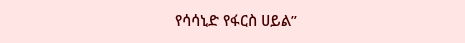የሳሳኒድ የፋርስ ሀይል”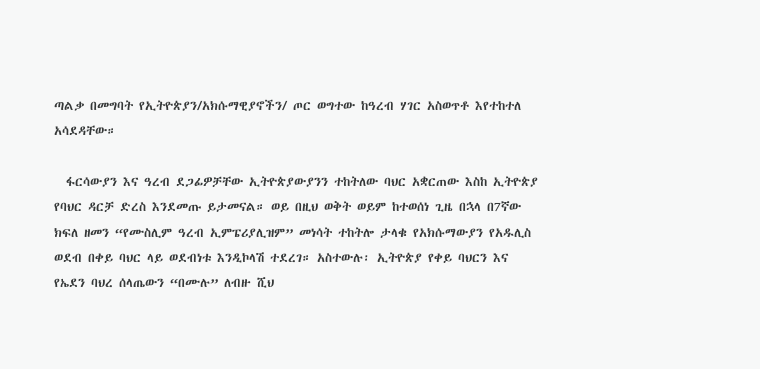ጣልቃ በመግባት የኢትዮጵያን/አክሱማዊያኖችን/ ጦር ወግተው ከዓረብ ሃገር አስወጥቶ እየተከተለ አሳደዳቸው።

  ፋርሳውያን እና ዓረብ ደጋፊዎቻቸው ኢትዮጵያውያንን ተከትለው ባህር አቋርጠው እስከ ኢትዮጵያ የባህር ዳርቻ ድረስ እንደመጡ ይታመናል። ወይ በዚህ ወቅት ወይም ከተወሰነ ጊዜ በኋላ በ7ኛው ክፍለ ዘመን “የሙስሊም ዓረብ ኢምፔሪያሊዝም” መነሳት ተከትሎ ታላቁ የአክሱማውያን የአዱሊስ ወደብ በቀይ ባህር ላይ ወደብነቱ እንዲኮላሽ ተደረገ። አስተውሉ፡ ኢትዮጵያ የቀይ ባህርን እና የኤደን ባህረ ሰላጤውን “በሙሉ” ለብዙ ሺህ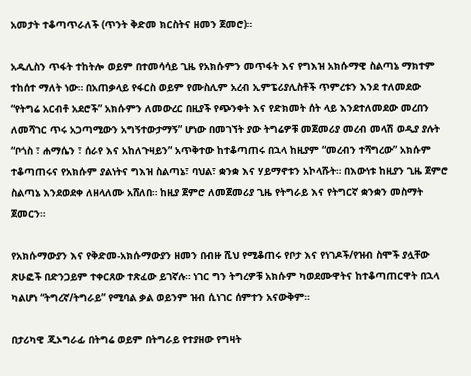አመታት ተቆጣጥራለች (ጥንት ቅድመ ክርስትና ዘመን ጀመሮ)።

አዱሊስን ጥፋት ተከትሎ ወይም በተመሳሳይ ጊዜ የአክሱምን መጥፋት እና የግእዝ አክሱማዊ ስልጣኔ ማክተም ተከሰተ ማለት ነው። በአጠቃላይ የፋርስ ወይም የሙስሊም አረብ ኢምፔሪያሊስቶች ጥምረቱን እንደ ተለመደው “የትግሬ አርብቶ አደሮች” አክሱምን ለመውረር በዚያች የጭንቀት እና የድክመት ሰት ላይ እንደተለመደው መረበን ለመሻገር ጥሩ አጋጣሚውን አግኝተውታማኝ” ሆነው በመገኘት ያው ትግሬዎቹ መጀመሪያ መረብ መላሽ ወዲያ ያሉት “ቦጎስ ፣ ሐማሴን ፣ ሰራየ እና አከለጉዛይን” አጥቅተው ከተቆጣጠሩ በኋላ ከዚያም “መረብን ተሻግረው” አክሱም ተቆጣጠሩና የአክሱም ያልነትና ግእዝ ስልጣኔ፣ ባህል፣ ቋንቋ እና ሃይማኖቱን አኮላሹት። በእውነቱ ከዚያን ጊዜ ጀምሮ ስልጣኔ እንደወደቀ ለዘላለሙ አሸለበ። ከዚያ ጀምሮ ለመጀመሪያ ጊዜ የትግራይ እና የትግርኛ ቋንቋን መስማት ጀመርን።

የአክሱማውያን እና የቅድመ-አክሱማውያን ዘመን በብዙ ሺህ የሚቆጠሩ የቦታ እና የነገዶች/የዝብ ስሞች ያሏቸው ጽሁፎች በድንጋይም ተቀርጸው ተጽፈው ይገኛሉ። ነገር ግን ትግረዎቹ አክሱም ካወደሙዋትና ከተቆጣጠርዋት በኋላ ካልሆነ “ትግረኛ/ትግራይ” የሚባል ቃል ወይንም ዝብ ሲነገር ሰምተን አናውቅም።

በታሪካዊ ጂኦግራፊ በትግሬ ወይም በትግራይ የተያዘው የግዛት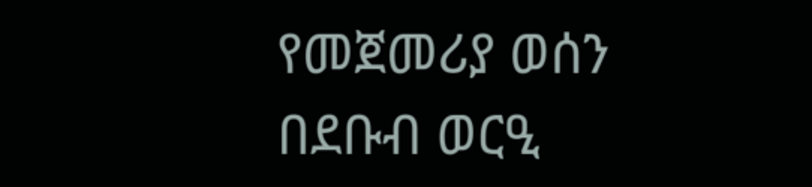የመጀመሪያ ወሰን በደቡብ ወርዒ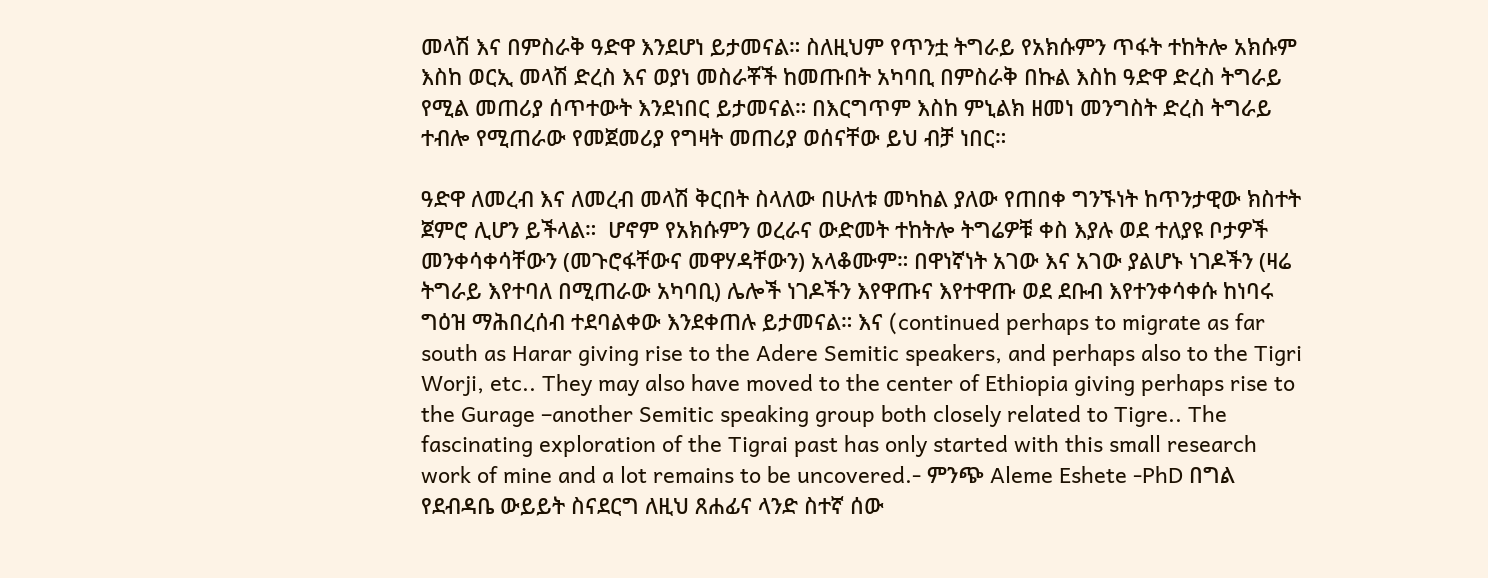መላሽ እና በምስራቅ ዓድዋ እንደሆነ ይታመናል። ስለዚህም የጥንቷ ትግራይ የአክሱምን ጥፋት ተከትሎ አክሱም እስከ ወርኢ መላሽ ድረስ እና ወያነ መስራቾች ከመጡበት አካባቢ በምስራቅ በኩል እስከ ዓድዋ ድረስ ትግራይ የሚል መጠሪያ ሰጥተውት እንደነበር ይታመናል። በእርግጥም እስከ ምኒልክ ዘመነ መንግስት ድረስ ትግራይ  ተብሎ የሚጠራው የመጀመሪያ የግዛት መጠሪያ ወሰናቸው ይህ ብቻ ነበር።

ዓድዋ ለመረብ እና ለመረብ መላሽ ቅርበት ስላለው በሁለቱ መካከል ያለው የጠበቀ ግንኙነት ከጥንታዊው ክስተት ጀምሮ ሊሆን ይችላል።  ሆኖም የአክሱምን ወረራና ውድመት ተከትሎ ትግሬዎቹ ቀስ እያሉ ወደ ተለያዩ ቦታዎች መንቀሳቀሳቸውን (መጉሮፋቸውና መዋሃዳቸውን) አላቆሙም። በዋነኛነት አገው እና አገው ያልሆኑ ነገዶችን (ዛሬ ትግራይ እየተባለ በሚጠራው አካባቢ) ሌሎች ነገዶችን እየዋጡና እየተዋጡ ወደ ደቡብ እየተንቀሳቀሱ ከነባሩ ግዕዝ ማሕበረሰብ ተደባልቀው እንደቀጠሉ ይታመናል። እና (continued perhaps to migrate as far south as Harar giving rise to the Adere Semitic speakers, and perhaps also to the Tigri Worji, etc.. They may also have moved to the center of Ethiopia giving perhaps rise to the Gurage –another Semitic speaking group both closely related to Tigre.. The fascinating exploration of the Tigrai past has only started with this small research work of mine and a lot remains to be uncovered.- ምንጭ Aleme Eshete -PhD በግል የደብዳቤ ውይይት ስናደርግ ለዚህ ጸሐፊና ላንድ ስተኛ ሰው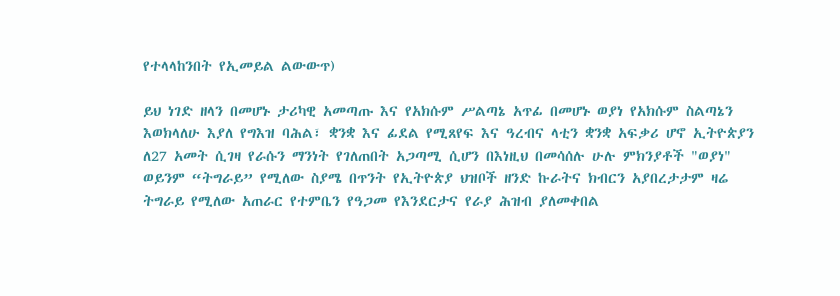የተላላከንበት የኢመይል ልውውጥ)

ይህ ነገድ ዘላን በመሆኑ ታሪካዊ አመጣጡ እና የአክሱም ሥልጣኔ አጥፊ በመሆኑ ወያነ የአክሱም ስልጣኔን እወክላለሁ እያለ የግእዝ ባሕል፣ ቋንቋ እና ፊደል የሚጸየፍ እና ዓረብና ላቲን ቋንቋ አፍቃሪ ሆኖ ኢትዮጵያን ለ27 አመት ሲገዛ የራሱን ማንነት የገለጠበት አጋጣሚ ሲሆን በእነዚህ በመሳሰሉ ሁሉ ምክንያቶች "ወያነ" ወይንም “ትግራይ” የሚለው ስያሜ በጥንት የኢትዮጵያ ህዝቦች ዘንድ ኩራትና ክብርን አያበረታታም ዛሬ ትግራይ የሚለው አጠራር የተምቤን የዓጋመ የእንደርታና የራያ ሕዝብ ያለመቀበል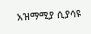አዝማሚያ ሲያሳዩ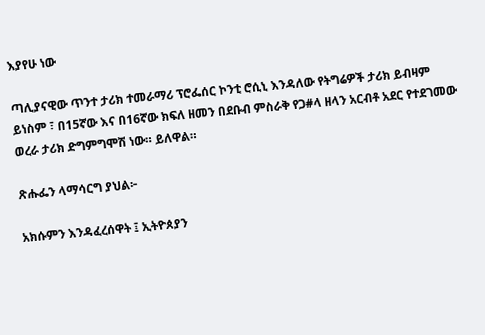እያየሁ ነው

ጣሊያናዊው ጥንተ ታሪክ ተመራማሪ ፕሮፌሰር ኮንቲ ሮሲኒ እንዳለው የትግሬዎች ታሪክ ይብዛም ይነስም ፣ በ15ኛው እና በ16ኛው ክፍለ ዘመን በደቡብ ምስራቅ የጋ#ላ ዘላን አርብቶ አደር የተደገመው ወረራ ታሪክ ድግምግሞሽ ነው። ይለዋል።

ጽሑፌን ላማሳርግ ያህል፦

አክሱምን እንዳፈረሰዋት ፤ ኢትዮጰያን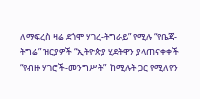ለማፍረስ ዛሬ ደጎሞ ሃገረ-ትግራይ” የሚሉ “የቤጃ-ትግሬ” ዝርያዎች “ኢትዮጵያ ሂደትዋን ያላጠናቀቀች “የብዙ ሃገሮች-መንግሥት”  ከሚሉት ጋር የሚለየን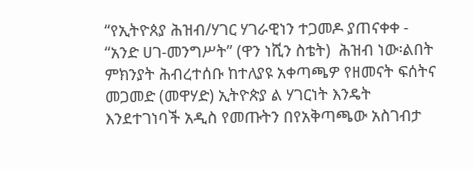“የኢትዮጰያ ሕዝብ/ሃገር ሃገራዊነን ተጋመዶ ያጠናቀቀ - “አንድ ሀገ-መንግሥት” (ዋን ነሺን ስቴት)  ሕዝብ ነው፡ልበት ምክንያት ሕብረተሰቡ ከተለያዩ አቀጣጫዎ የዘመናት ፍሰትና መጋመድ (መዋሃድ) ኢትዮጵያ ል ሃገርነት እንዴት እንደተገነባች አዲስ የመጡትን በየአቅጣጫው አስገብታ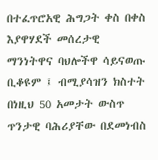በተፈጥሮአዊ ሕግጋት ቀስ በቀስ  እያዋሃደች መሰረታዊ ማንነትዋና ባህሎችዋ ሳይናወጡ ቢቆዩም ፤ ብሚያሳዝን ክስተት በነዚህ 50 አመታት ውስጥ ጥንታዊ ባሕሪያቸው በደመነብስ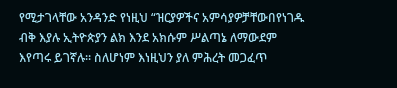የሚታገላቸው አንዳንድ የነዚህ “ዝርያዎችና አምሳያዎቻቸውበየነገዱ ብቅ እያሉ ኢትዮጵያን ልክ እንደ አክሱም ሥልጣኔ ለማውደም እየጣሩ ይገኛሉ። ስለሆነም እነዚህን ያለ ምሕረት መጋፈጥ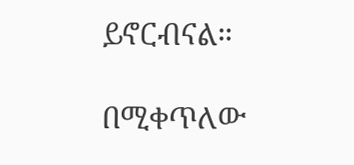ይኖርብናል።

በሚቀጥለው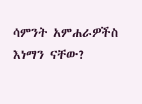ሳምንት አምሐራዎችስ እነማን ናቸው?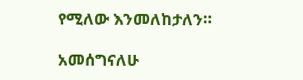የሚለው እንመለከታለን።

አመሰግናለሁ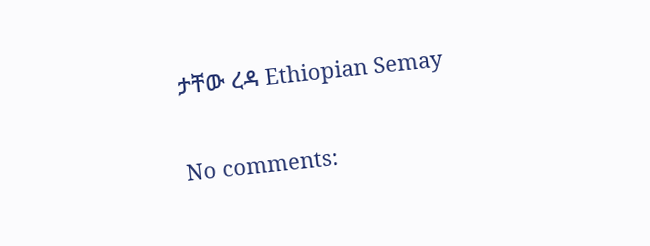ታቸው ረዳ Ethiopian Semay

No comments: